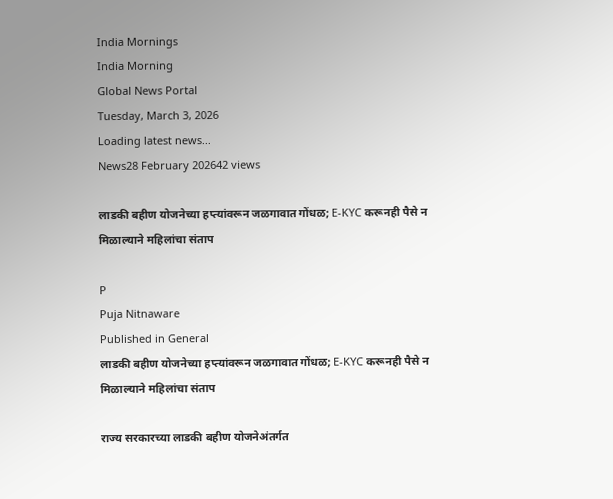India Mornings
India Morning
Global News Portal
Tuesday, March 3, 2026
Loading latest news...
News28 February 202642 views

लाडकी बहीण योजनेच्या हप्त्यांवरून जळगावात गोंधळ; E-KYC करूनही पैसे न मिळाल्याने महिलांचा संताप

P
Puja Nitnaware
Published in General
लाडकी बहीण योजनेच्या हप्त्यांवरून जळगावात गोंधळ; E-KYC करूनही पैसे न मिळाल्याने महिलांचा संताप

राज्य सरकारच्या लाडकी बहीण योजनेअंतर्गत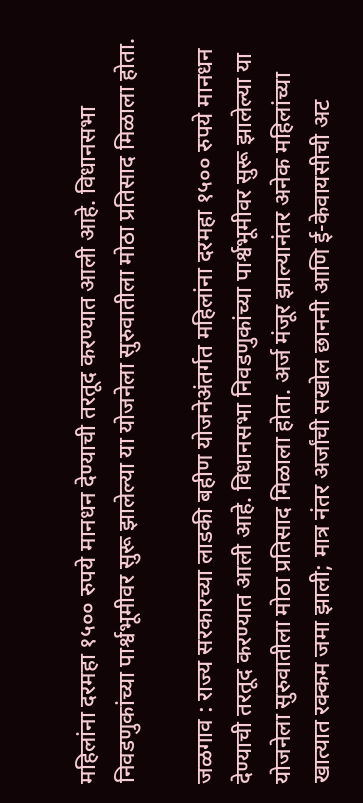महिलांना दरमहा १५०० रुपये मानधन देण्याची तरतूद करण्यात आली आहे. विधानसभा निवडणुकांच्या पार्श्वभूमीवर सुरू झालेल्या या योजनेला सुरुवातीला मोठा प्रतिसाद मिळाला होता.

जळगाव : राज्य सरकारच्या लाडकी बहीण योजनेअंतर्गत महिलांना दरमहा १५०० रुपये मानधन देण्याची तरतूद करण्यात आली आहे. विधानसभा निवडणुकांच्या पार्श्वभूमीवर सुरू झालेल्या या योजनेला सुरुवातीला मोठा प्रतिसाद मिळाला होता. अर्ज मंजूर झाल्यानंतर अनेक महिलांच्या खात्यात रक्कम जमा झाली; मात्र नंतर अर्जांची सखोल छाननी आणि ई-केवायसीची अट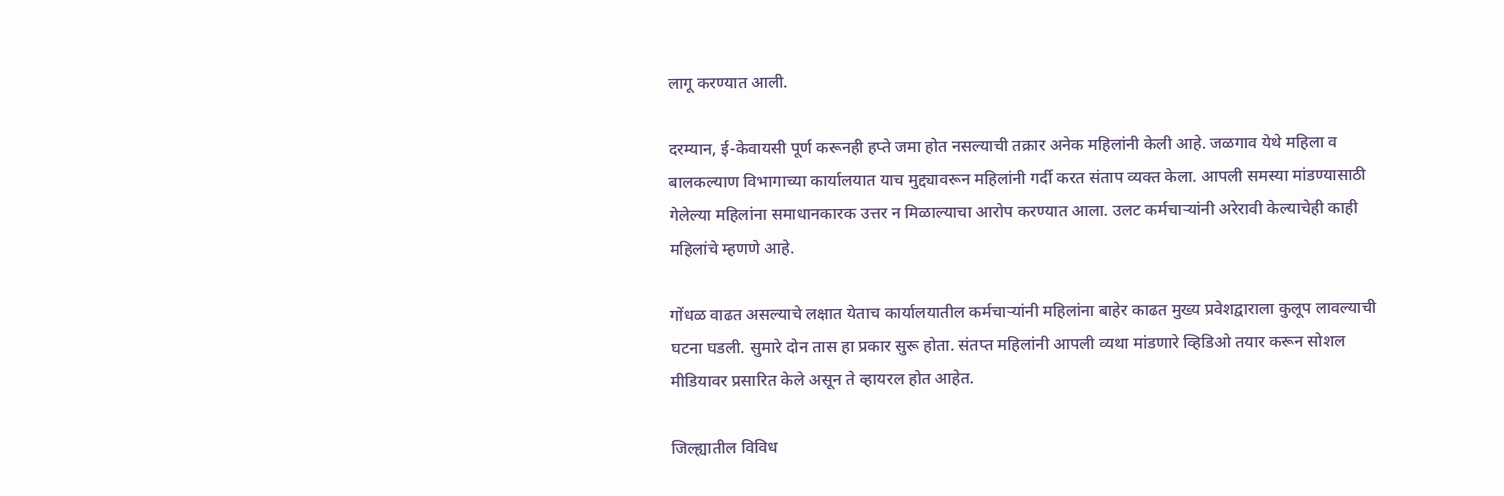लागू करण्यात आली.

दरम्यान, ई-केवायसी पूर्ण करूनही हप्ते जमा होत नसल्याची तक्रार अनेक महिलांनी केली आहे. जळगाव येथे महिला व बालकल्याण विभागाच्या कार्यालयात याच मुद्द्यावरून महिलांनी गर्दी करत संताप व्यक्त केला. आपली समस्या मांडण्यासाठी गेलेल्या महिलांना समाधानकारक उत्तर न मिळाल्याचा आरोप करण्यात आला. उलट कर्मचाऱ्यांनी अरेरावी केल्याचेही काही महिलांचे म्हणणे आहे.

गोंधळ वाढत असल्याचे लक्षात येताच कार्यालयातील कर्मचाऱ्यांनी महिलांना बाहेर काढत मुख्य प्रवेशद्वाराला कुलूप लावल्याची घटना घडली. सुमारे दोन तास हा प्रकार सुरू होता. संतप्त महिलांनी आपली व्यथा मांडणारे व्हिडिओ तयार करून सोशल मीडियावर प्रसारित केले असून ते व्हायरल होत आहेत.

जिल्ह्यातील विविध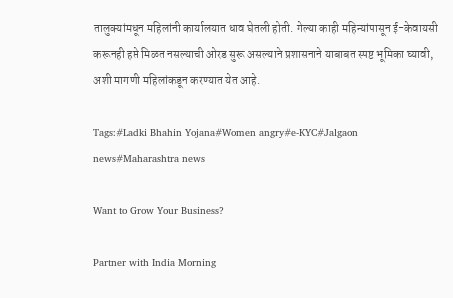तालुक्यांमधून महिलांनी कार्यालयात धाव घेतली होती. गेल्या काही महिन्यांपासून ई-केवायसी करूनही हप्ते मिळत नसल्याची ओरड सुरू असल्याने प्रशासनाने याबाबत स्पष्ट भूमिका घ्यावी, अशी मागणी महिलांकडून करण्यात येत आहे.

Tags:#Ladki Bhahin Yojana#Women angry#e-KYC#Jalgaon news#Maharashtra news

Want to Grow Your Business?

Partner with India Morning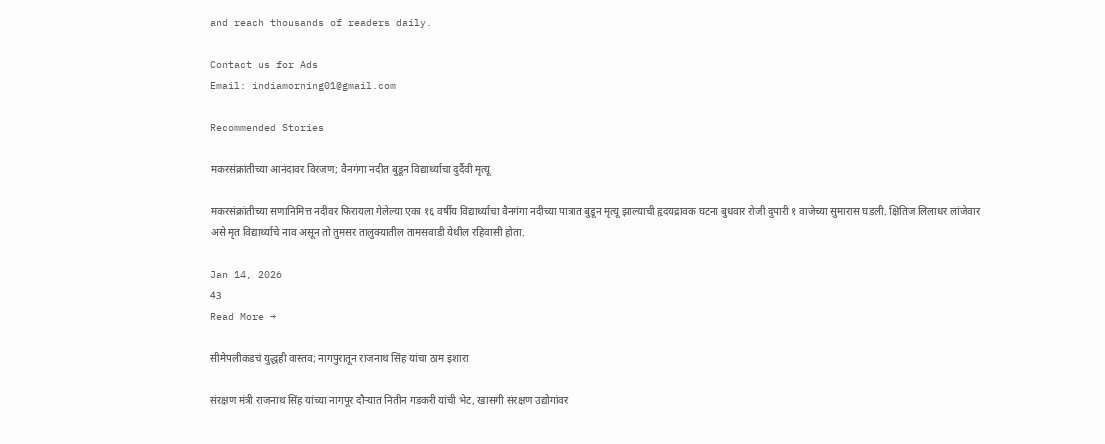and reach thousands of readers daily.

Contact us for Ads
Email: indiamorning01@gmail.com

Recommended Stories

मकरसंक्रांतीच्या आनंदावर विरजण; वैनगंगा नदीत बुडून विद्यार्थ्याचा दुर्दैवी मृत्यू

मकरसंक्रांतीच्या सणानिमित्त नदीवर फिरायला गेलेल्या एका १६ वर्षीय विद्यार्थ्याचा वैनगंगा नदीच्या पात्रात बुडून मृत्यू झाल्याची हृदयद्रावक घटना बुधवार रोजी दुपारी १ वाजेच्या सुमारास घडली. क्षितिज लिलाधर लांजेवार असे मृत विद्यार्थ्याचे नाव असून तो तुमसर तालुक्यातील तामसवाडी येथील रहिवासी होता.

Jan 14, 2026
43
Read More →

सीमेपलीकडचं युद्धही वास्तव; नागपुरातून राजनाथ सिंह यांचा ठाम इशारा

संरक्षण मंत्री राजनाथ सिंह यांच्या नागपूर दौऱ्यात नितीन गडकरी यांची भेट, खासगी संरक्षण उद्योगांवर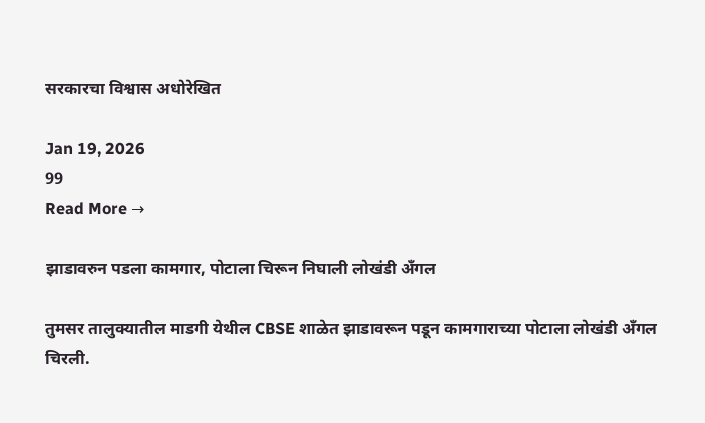सरकारचा विश्वास अधोरेखित

Jan 19, 2026
99
Read More →

झाडावरुन पडला कामगार, पोटाला चिरून निघाली लोखंडी अँगल

तुमसर तालुक्यातील माडगी येथील CBSE शाळेत झाडावरून पडून कामगाराच्या पोटाला लोखंडी अँगल चिरली.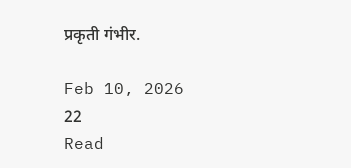प्रकृती गंभीर.

Feb 10, 2026
22
Read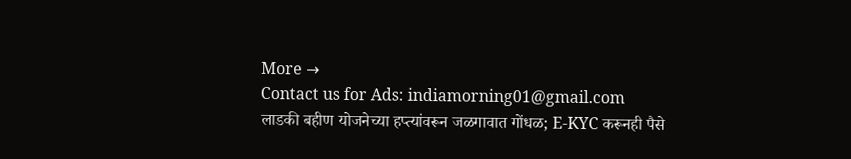More →
Contact us for Ads: indiamorning01@gmail.com
लाडकी बहीण योजनेच्या हप्त्यांवरून जळगावात गोंधळ; E-KYC करूनही पैसे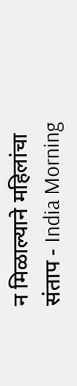न मिळाल्याने महिलांचा संताप - India Morning